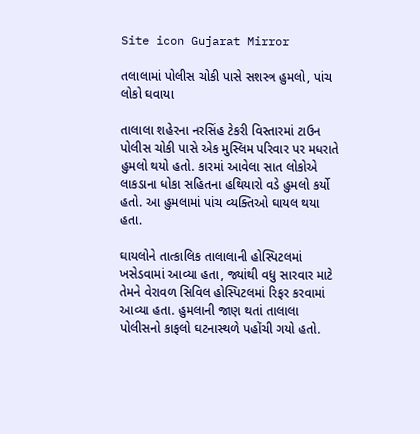Site icon Gujarat Mirror

તલાલામાં પોલીસ ચોકી પાસે સશસ્ત્ર હુમલો, પાંચ લોકો ઘવાયા

તાલાલા શહેરના નરસિંહ ટેકરી વિસ્તારમાં ટાઉન પોલીસ ચોકી પાસે એક મુસ્લિમ પરિવાર પર મધરાતે હુમલો થયો હતો. કારમાં આવેલા સાત લોકોએ લાકડાના ધોકા સહિતના હથિયારો વડે હુમલો કર્યો હતો. આ હુમલામાં પાંચ વ્યક્તિઓ ઘાયલ થયા હતા.

ઘાયલોને તાત્કાલિક તાલાલાની હોસ્પિટલમાં ખસેડવામાં આવ્યા હતા, જ્યાંથી વધુ સારવાર માટે તેમને વેરાવળ સિવિલ હોસ્પિટલમાં રિફર કરવામાં આવ્યા હતા. હુમલાની જાણ થતાં તાલાલા પોલીસનો કાફલો ઘટનાસ્થળે પહોંચી ગયો હતો.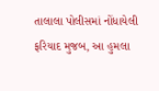તાલાલા પોલીસમાં નોંધાયેલી ફરિયાદ મુજબ, આ હુમલા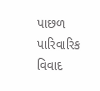પાછળ પારિવારિક વિવાદ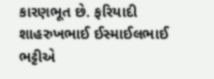કારણભૂત છે. ફરિયાદી શાહરુખભાઈ ઈસ્માઈલભાઈ ભટ્ટીએ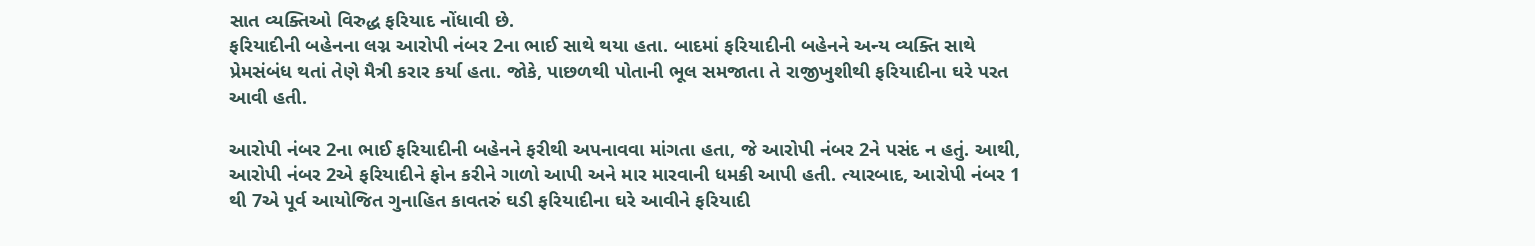સાત વ્યક્તિઓ વિરુદ્ધ ફરિયાદ નોંધાવી છે.
ફરિયાદીની બહેનના લગ્ન આરોપી નંબર 2ના ભાઈ સાથે થયા હતા. બાદમાં ફરિયાદીની બહેનને અન્ય વ્યક્તિ સાથે પ્રેમસંબંધ થતાં તેણે મૈત્રી કરાર કર્યા હતા. જોકે, પાછળથી પોતાની ભૂલ સમજાતા તે રાજીખુશીથી ફરિયાદીના ઘરે પરત આવી હતી.

આરોપી નંબર 2ના ભાઈ ફરિયાદીની બહેનને ફરીથી અપનાવવા માંગતા હતા, જે આરોપી નંબર 2ને પસંદ ન હતું. આથી, આરોપી નંબર 2એ ફરિયાદીને ફોન કરીને ગાળો આપી અને માર મારવાની ધમકી આપી હતી. ત્યારબાદ, આરોપી નંબર 1 થી 7એ પૂર્વ આયોજિત ગુનાહિત કાવતરું ઘડી ફરિયાદીના ઘરે આવીને ફરિયાદી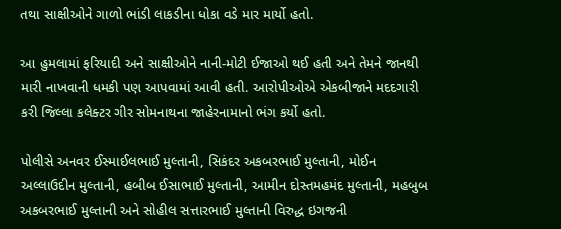તથા સાક્ષીઓને ગાળો ભાંડી લાકડીના ધોકા વડે માર માર્યો હતો.

આ હુમલામાં ફરિયાદી અને સાક્ષીઓને નાની-મોટી ઈજાઓ થઈ હતી અને તેમને જાનથી મારી નાખવાની ધમકી પણ આપવામાં આવી હતી. આરોપીઓએ એકબીજાને મદદગારી કરી જિલ્લા કલેક્ટર ગીર સોમનાથના જાહેરનામાનો ભંગ કર્યો હતો.

પોલીસે અનવર ઈસ્માઈલભાઈ મુલ્તાની, સિકંદર અકબરભાઈ મુલ્તાની, મોઈન અલ્લાઉદીન મુલ્તાની, હબીબ ઈસાભાઈ મુલ્તાની, આમીન દોસ્તમહમંદ મુલ્તાની, મહબુબ અકબરભાઈ મુલ્તાની અને સોહીલ સત્તારભાઈ મુલ્તાની વિરુદ્ધ ઇગજની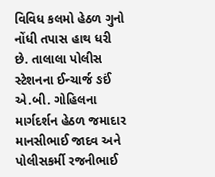વિવિધ કલમો હેઠળ ગુનો નોંધી તપાસ હાથ ધરી છે. તાલાલા પોલીસ સ્ટેશનના ઈન્ચાર્જ ઙઈં એ.બી. ગોહિલના માર્ગદર્શન હેઠળ જમાદાર માનસીભાઈ જાદવ અને પોલીસકર્મી રજનીભાઈ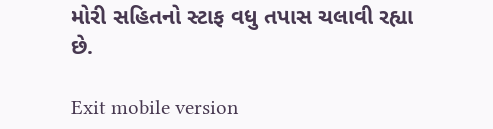મોરી સહિતનો સ્ટાફ વધુ તપાસ ચલાવી રહ્યા છે.

Exit mobile version